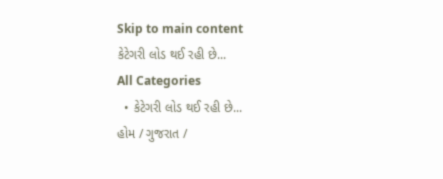Skip to main content
કેટેગરી લોડ થઈ રહી છે...
All Categories
  • કેટેગરી લોડ થઈ રહી છે...
હોમ / ગુજરાત /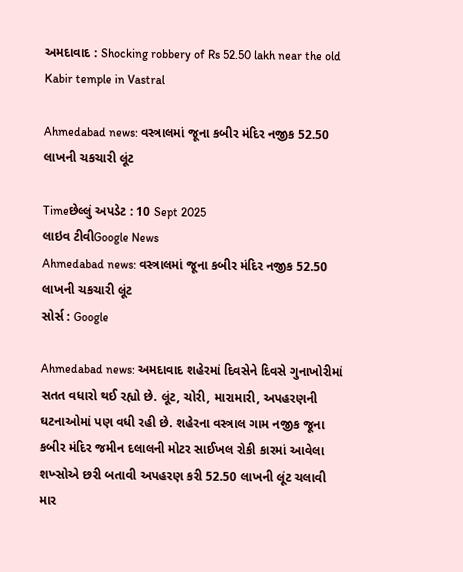અમદાવાદ : Shocking robbery of Rs 52.50 lakh near the old Kabir temple in Vastral

Ahmedabad news: વસ્ત્રાલમાં જૂના કબીર મંદિર નજીક 52.50 લાખની ચકચારી લૂંટ

Timeછેલ્લું અપડેટ : 10 Sept 2025
લાઇવ ટીવીGoogle News
Ahmedabad news: વસ્ત્રાલમાં જૂના કબીર મંદિર નજીક 52.50 લાખની ચકચારી લૂંટ
સોર્સ : Google

Ahmedabad news: અમદાવાદ શહેરમાં દિવસેને દિવસે ગુનાખોરીમાં સતત વધારો થઈ રહ્યો છે. લૂંટ, ચોરી, મારામારી, અપહરણની ઘટનાઓમાં પણ વધી રહી છે. શહેરના વસ્ત્રાલ ગામ નજીક જૂના કબીર મંદિર જમીન દલાલની મોટર સાઈખલ રોકી કારમાં આવેલા શખ્સોએ છરી બતાવી અપહરણ કરી 52.50 લાખની લૂંટ ચલાવી માર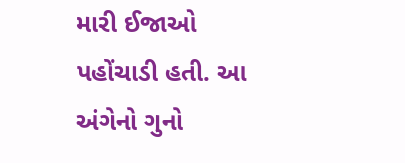મારી ઈજાઓ પહોંચાડી હતી. આ અંગેનો ગુનો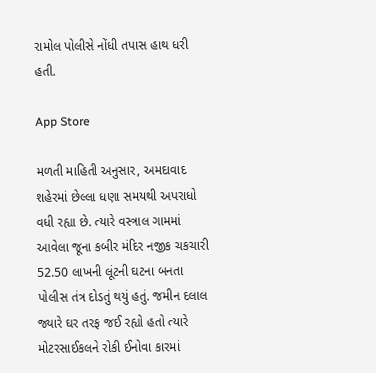રામોલ પોલીસે નોંધી તપાસ હાથ ધરી હતી.

App Store

મળતી માહિતી અનુસાર, અમદાવાદ શહેરમાં છેલ્લા ધણા સમયથી અપરાધો વધી રહ્યા છે. ત્યારે વસ્ત્રાલ ગામમાં આવેલા જૂના કબીર મંદિર નજીક ચકચારી 52.50 લાખની લૂંટની ઘટના બનતા પોલીસ તંત્ર દોડતું થયું હતું. જમીન દલાલ જ્યારે ઘર તરફ જઈ રહ્યો હતો ત્યારે મોટરસાઈકલને રોકી ઈનોવા કારમાં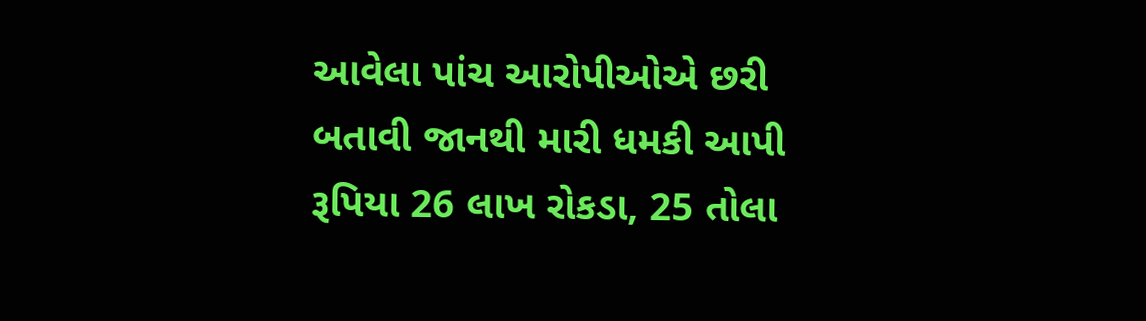આવેલા પાંચ આરોપીઓએ છરી બતાવી જાનથી મારી ધમકી આપી રૂપિયા 26 લાખ રોકડા, 25 તોલા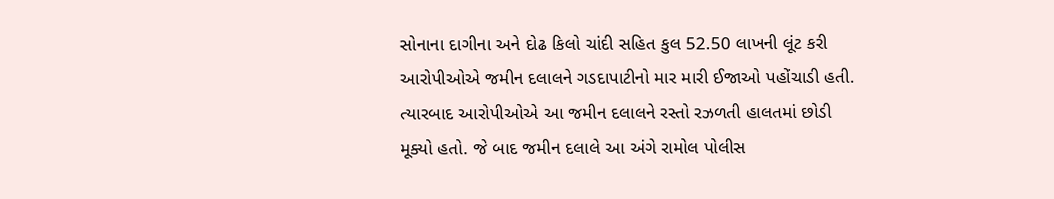સોનાના દાગીના અને દોઢ કિલો ચાંદી સહિત કુલ 52.50 લાખની લૂંટ કરી આરોપીઓએ જમીન દલાલને ગડદાપાટીનો માર મારી ઈજાઓ પહોંચાડી હતી. ત્યારબાદ આરોપીઓએ આ જમીન દલાલને રસ્તો રઝળતી હાલતમાં છોડી મૂક્યો હતો. જે બાદ જમીન દલાલે આ અંગે રામોલ પોલીસ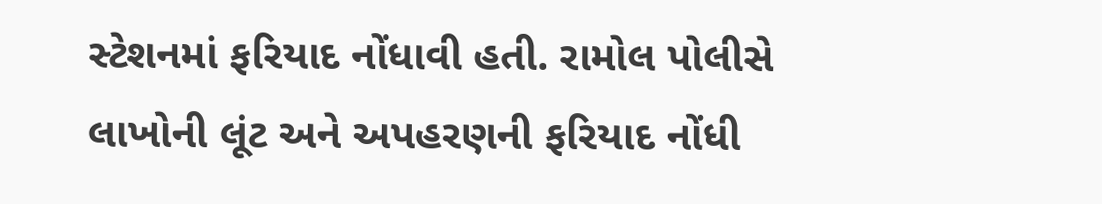સ્ટેશનમાં ફરિયાદ નોંધાવી હતી. રામોલ પોલીસે લાખોની લૂંટ અને અપહરણની ફરિયાદ નોંધી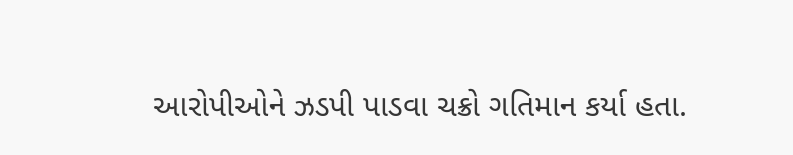આરોપીઓને ઝડપી પાડવા ચક્રો ગતિમાન કર્યા હતા.